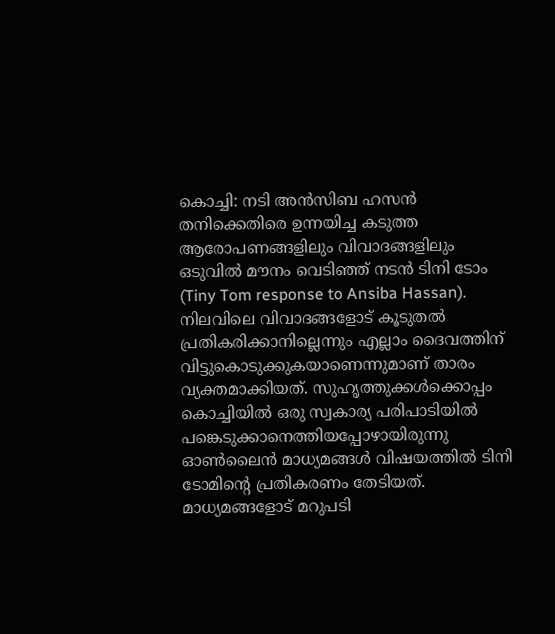കൊച്ചി: നടി അൻസിബ ഹസൻ തനിക്കെതിരെ ഉന്നയിച്ച കടുത്ത ആരോപണങ്ങളിലും വിവാദങ്ങളിലും ഒടുവിൽ മൗനം വെടിഞ്ഞ് നടൻ ടിനി ടോം (Tiny Tom response to Ansiba Hassan). നിലവിലെ വിവാദങ്ങളോട് കൂടുതൽ പ്രതികരിക്കാനില്ലെന്നും എല്ലാം ദൈവത്തിന് വിട്ടുകൊടുക്കുകയാണെന്നുമാണ് താരം വ്യക്തമാക്കിയത്. സുഹൃത്തുക്കൾക്കൊപ്പം കൊച്ചിയിൽ ഒരു സ്വകാര്യ പരിപാടിയിൽ പങ്കെടുക്കാനെത്തിയപ്പോഴായിരുന്നു ഓൺലൈൻ മാധ്യമങ്ങൾ വിഷയത്തിൽ ടിനി ടോമിന്റെ പ്രതികരണം തേടിയത്.
മാധ്യമങ്ങളോട് മറുപടി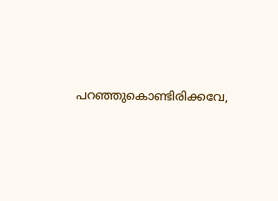പറഞ്ഞുകൊണ്ടിരിക്കവേ,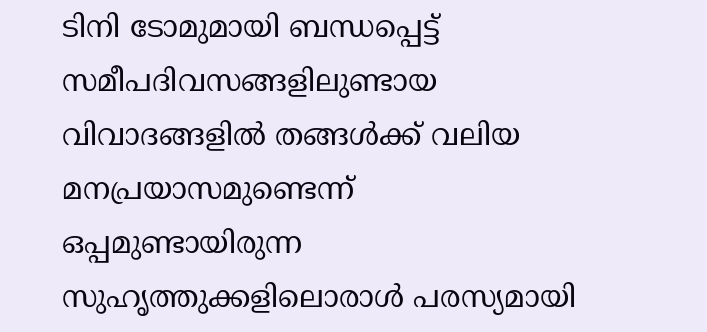ടിനി ടോമുമായി ബന്ധപ്പെട്ട് സമീപദിവസങ്ങളിലുണ്ടായ വിവാദങ്ങളിൽ തങ്ങൾക്ക് വലിയ മനപ്രയാസമുണ്ടെന്ന് ഒപ്പമുണ്ടായിരുന്ന സുഹൃത്തുക്കളിലൊരാൾ പരസ്യമായി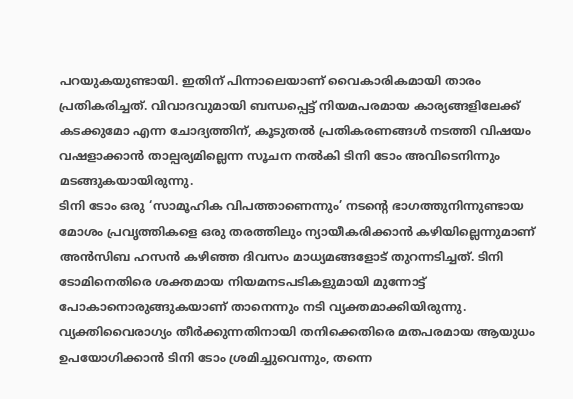പറയുകയുണ്ടായി. ഇതിന് പിന്നാലെയാണ് വൈകാരികമായി താരം പ്രതികരിച്ചത്. വിവാദവുമായി ബന്ധപ്പെട്ട് നിയമപരമായ കാര്യങ്ങളിലേക്ക് കടക്കുമോ എന്ന ചോദ്യത്തിന്, കൂടുതൽ പ്രതികരണങ്ങൾ നടത്തി വിഷയം വഷളാക്കാൻ താല്പര്യമില്ലെന്ന സൂചന നൽകി ടിനി ടോം അവിടെനിന്നും മടങ്ങുകയായിരുന്നു.
ടിനി ടോം ഒരു ‘സാമൂഹിക വിപത്താണെന്നും’ നടന്റെ ഭാഗത്തുനിന്നുണ്ടായ മോശം പ്രവൃത്തികളെ ഒരു തരത്തിലും ന്യായീകരിക്കാൻ കഴിയില്ലെന്നുമാണ് അൻസിബ ഹസൻ കഴിഞ്ഞ ദിവസം മാധ്യമങ്ങളോട് തുറന്നടിച്ചത്. ടിനി ടോമിനെതിരെ ശക്തമായ നിയമനടപടികളുമായി മുന്നോട്ട് പോകാനൊരുങ്ങുകയാണ് താനെന്നും നടി വ്യക്തമാക്കിയിരുന്നു. വ്യക്തിവൈരാഗ്യം തീർക്കുന്നതിനായി തനിക്കെതിരെ മതപരമായ ആയുധം ഉപയോഗിക്കാൻ ടിനി ടോം ശ്രമിച്ചുവെന്നും, തന്നെ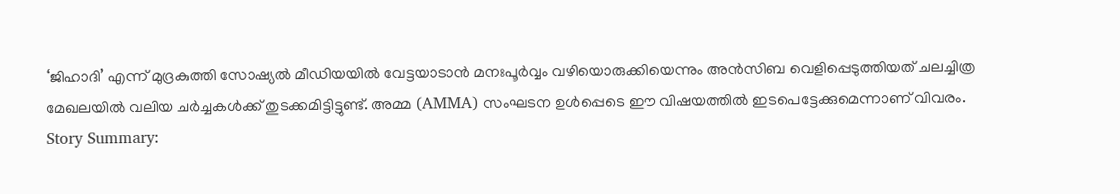‘ജിഹാദി’ എന്ന് മുദ്രകുത്തി സോഷ്യൽ മീഡിയയിൽ വേട്ടയാടാൻ മനഃപൂർവ്വം വഴിയൊരുക്കിയെന്നും അൻസിബ വെളിപ്പെടുത്തിയത് ചലച്ചിത്ര മേഖലയിൽ വലിയ ചർച്ചകൾക്ക് തുടക്കമിട്ടിട്ടുണ്ട്. അമ്മ (AMMA) സംഘടന ഉൾപ്പെടെ ഈ വിഷയത്തിൽ ഇടപെട്ടേക്കുമെന്നാണ് വിവരം.
Story Summary: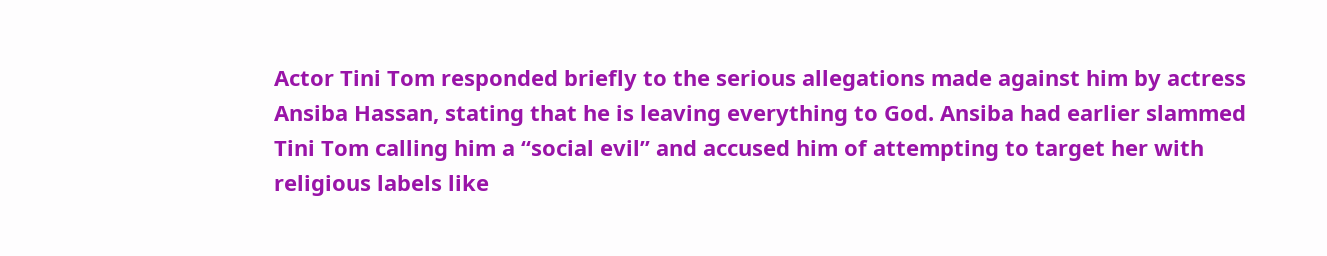Actor Tini Tom responded briefly to the serious allegations made against him by actress Ansiba Hassan, stating that he is leaving everything to God. Ansiba had earlier slammed Tini Tom calling him a “social evil” and accused him of attempting to target her with religious labels like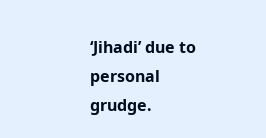‘Jihadi’ due to personal grudge.